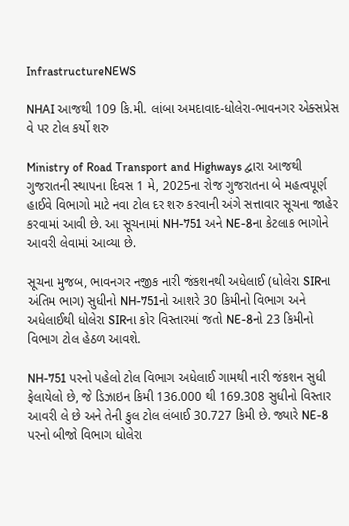InfrastructureNEWS

NHAI આજથી 109 કિ.મી. લાંબા અમદાવાદ-ધોલેરા-ભાવનગર એક્સપ્રેસ વે પર ટોલ કર્યો શરુ

Ministry of Road Transport and Highways દ્વારા આજથી ગુજરાતની સ્થાપના દિવસ 1 મે, 2025ના રોજ ગુજરાતના બે મહત્વપૂર્ણ હાઈવે વિભાગો માટે નવા ટોલ દર શરુ કરવાની અંગે સત્તાવાર સૂચના જાહેર કરવામાં આવી છે. આ સૂચનામાં NH-751 અને NE-8ના કેટલાક ભાગોને આવરી લેવામાં આવ્યા છે.

સૂચના મુજબ, ભાવનગર નજીક નારી જંકશનથી અધેલાઈ (ધોલેરા SIRના અંતિમ ભાગ) સુધીનો NH-751નો આશરે 30 કિમીનો વિભાગ અને અધેલાઈથી ધોલેરા SIRના કોર વિસ્તારમાં જતો NE-8નો 23 કિમીનો વિભાગ ટોલ હેઠળ આવશે.

NH-751 પરનો પહેલો ટોલ વિભાગ અધેલાઈ ગામથી નારી જંકશન સુધી ફેલાયેલો છે, જે ડિઝાઇન કિમી 136.000 થી 169.308 સુધીનો વિસ્તાર આવરી લે છે અને તેની કુલ ટોલ લંબાઈ 30.727 કિમી છે. જ્યારે NE-8 પરનો બીજો વિભાગ ધોલેરા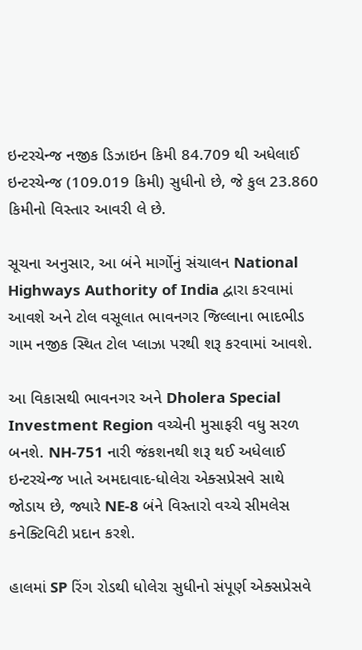ઇન્ટરચેન્જ નજીક ડિઝાઇન કિમી 84.709 થી અધેલાઈ ઇન્ટરચેન્જ (109.019 કિમી) સુધીનો છે, જે કુલ 23.860 કિમીનો વિસ્તાર આવરી લે છે.

સૂચના અનુસાર, આ બંને માર્ગોનું સંચાલન National Highways Authority of India દ્વારા કરવામાં આવશે અને ટોલ વસૂલાત ભાવનગર જિલ્લાના ભાદભીડ ગામ નજીક સ્થિત ટોલ પ્લાઝા પરથી શરૂ કરવામાં આવશે.

આ વિકાસથી ભાવનગર અને Dholera Special Investment Region વચ્ચેની મુસાફરી વધુ સરળ બનશે. NH-751 નારી જંકશનથી શરૂ થઈ અધેલાઈ ઇન્ટરચેન્જ ખાતે અમદાવાદ-ધોલેરા એક્સપ્રેસવે સાથે જોડાય છે, જ્યારે NE-8 બંને વિસ્તારો વચ્ચે સીમલેસ કનેક્ટિવિટી પ્રદાન કરશે.

હાલમાં SP રિંગ રોડથી ધોલેરા સુધીનો સંપૂર્ણ એક્સપ્રેસવે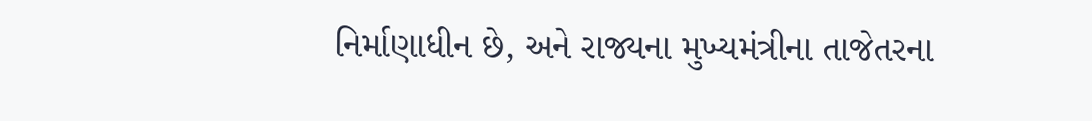નિર્માણાધીન છે, અને રાજ્યના મુખ્યમંત્રીના તાજેતરના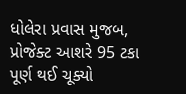ધોલેરા પ્રવાસ મુજબ, પ્રોજેક્ટ આશરે 95 ટકા પૂર્ણ થઈ ચૂક્યો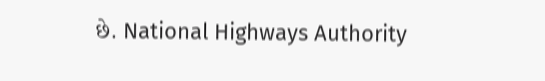છે. National Highways Authority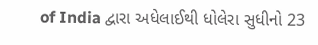of India દ્વારા અધેલાઈથી ધોલેરા સુધીનો 23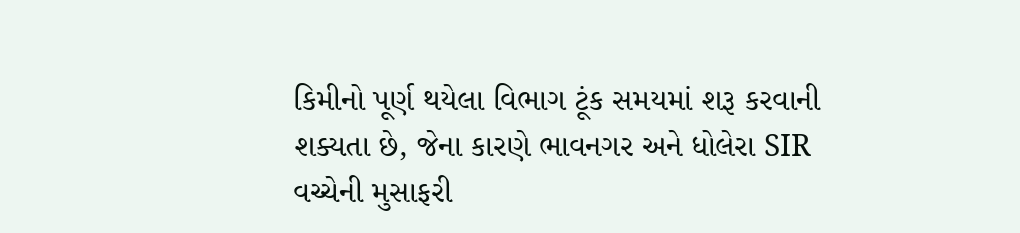કિમીનો પૂર્ણ થયેલા વિભાગ ટૂંક સમયમાં શરૂ કરવાની શક્યતા છે, જેના કારણે ભાવનગર અને ધોલેરા SIR વચ્ચેની મુસાફરી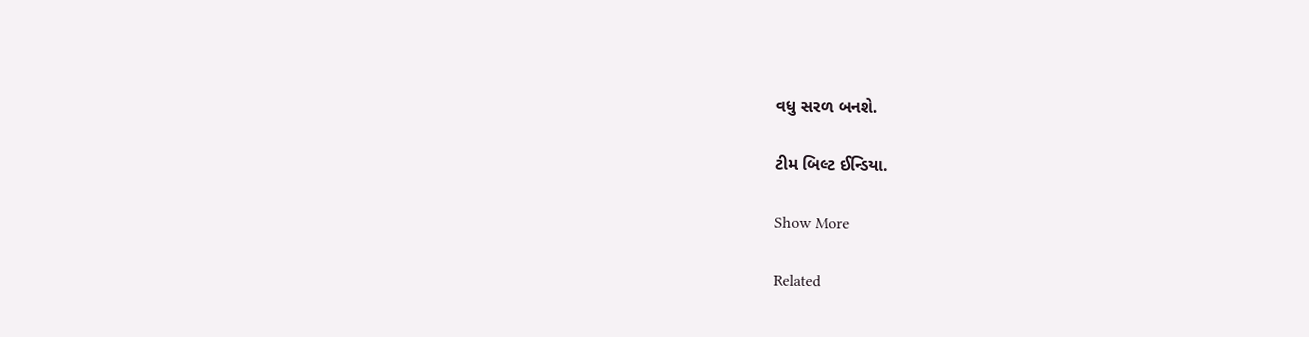વધુ સરળ બનશે.

ટીમ બિલ્ટ ઈન્ડિયા.

Show More

Related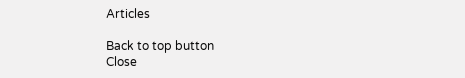Articles

Back to top button
Close